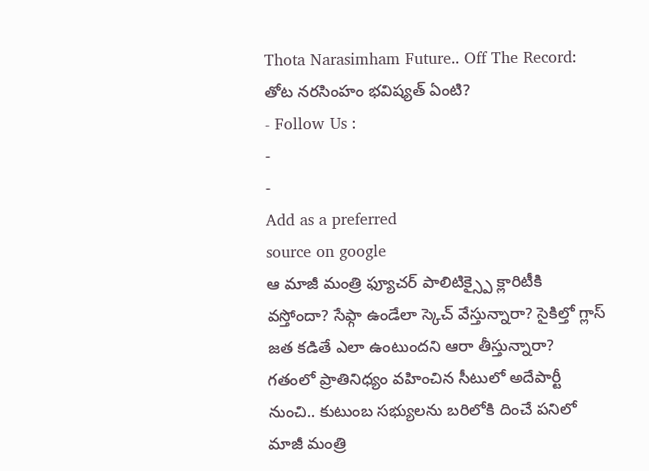Thota Narasimham Future.. Off The Record: తోట నరసింహం భవిష్యత్ ఏంటి?
- Follow Us :
-
-
Add as a preferred
source on google
ఆ మాజీ మంత్రి ఫ్యూచర్ పాలిటిక్స్పై క్లారిటీకి వస్తోందా? సేఫ్గా ఉండేలా స్కెచ్ వేస్తున్నారా? సైకిల్తో గ్లాస్ జత కడితే ఎలా ఉంటుందని ఆరా తీస్తున్నారా? గతంలో ప్రాతినిధ్యం వహించిన సీటులో అదేపార్టీ నుంచి.. కుటుంబ సభ్యులను బరిలోకి దించే పనిలో మాజీ మంత్రి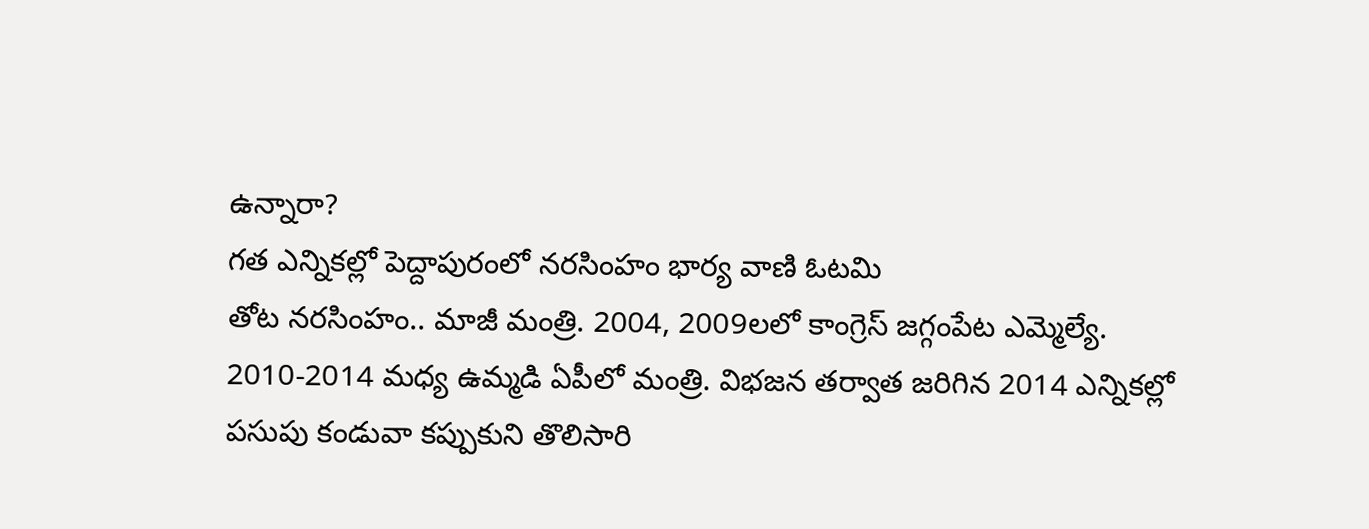ఉన్నారా?
గత ఎన్నికల్లో పెద్దాపురంలో నరసింహం భార్య వాణి ఓటమి
తోట నరసింహం.. మాజీ మంత్రి. 2004, 2009లలో కాంగ్రెస్ జగ్గంపేట ఎమ్మెల్యే. 2010-2014 మధ్య ఉమ్మడి ఏపీలో మంత్రి. విభజన తర్వాత జరిగిన 2014 ఎన్నికల్లో పసుపు కండువా కప్పుకుని తొలిసారి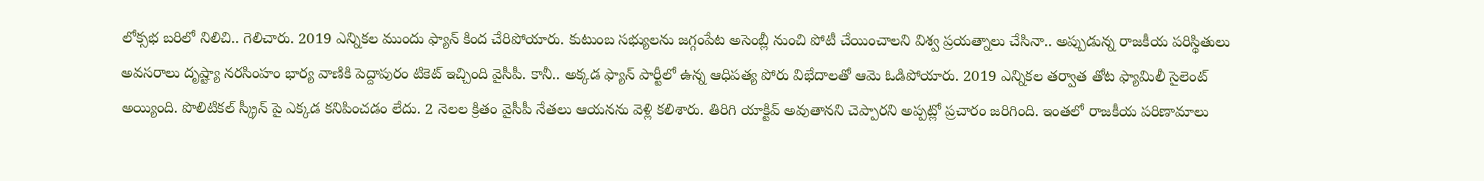లోక్సభ బరిలో నిలిచి.. గెలిచారు. 2019 ఎన్నికల ముందు ఫ్యాన్ కింద చేరిపోయారు. కుటుంబ సభ్యులను జగ్గంపేట అసెంబ్లీ నుంచి పోటీ చేయించాలని విశ్వ ప్రయత్నాలు చేసినా.. అప్పుడున్న రాజకీయ పరిస్థితులు అవసరాలు దృష్ట్యా నరసింహం భార్య వాణికి పెద్దాపురం టికెట్ ఇచ్చింది వైసీపీ. కానీ.. అక్కడ ఫ్యాన్ పార్టీలో ఉన్న ఆధిపత్య పోరు విభేదాలతో ఆమె ఓడిపోయారు. 2019 ఎన్నికల తర్వాత తోట ఫ్యామిలీ సైలెంట్ అయ్యింది. పొలిటికల్ స్క్రీన్ పై ఎక్కడ కనిపించడం లేదు. 2 నెలల క్రితం వైసీపీ నేతలు ఆయనను వెళ్లి కలిశారు. తిరిగి యాక్టివ్ అవుతానని చెప్పారని అప్పట్లో ప్రచారం జరిగింది. ఇంతలో రాజకీయ పరిణామాలు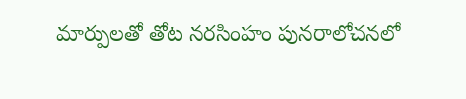మార్పులతో తోట నరసింహం పునరాలోచనలో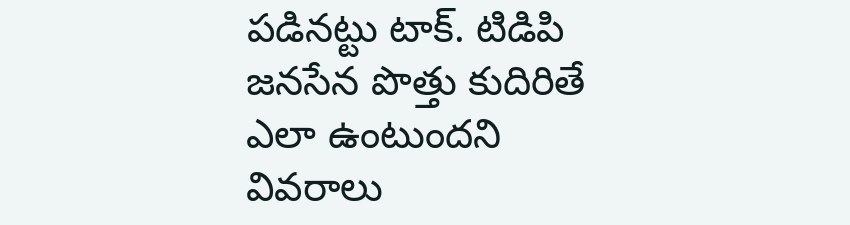పడినట్టు టాక్. టిడిపి జనసేన పొత్తు కుదిరితే ఎలా ఉంటుందని వివరాలు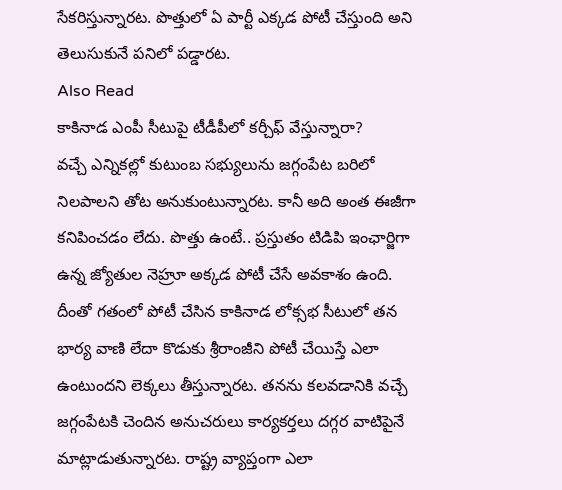సేకరిస్తున్నారట. పొత్తులో ఏ పార్టీ ఎక్కడ పోటీ చేస్తుంది అని తెలుసుకునే పనిలో పడ్డారట.
Also Read
కాకినాడ ఎంపీ సీటుపై టీడీపీలో కర్చీఫ్ వేస్తున్నారా?
వచ్చే ఎన్నికల్లో కుటుంబ సభ్యులును జగ్గంపేట బరిలో నిలపాలని తోట అనుకుంటున్నారట. కానీ అది అంత ఈజీగా కనిపించడం లేదు. పొత్తు ఉంటే.. ప్రస్తుతం టిడిపి ఇంఛార్జిగా ఉన్న జ్యోతుల నెహ్రూ అక్కడ పోటీ చేసే అవకాశం ఉంది. దీంతో గతంలో పోటీ చేసిన కాకినాడ లోక్సభ సీటులో తన భార్య వాణి లేదా కొడుకు శ్రీరాంజీని పోటీ చేయిస్తే ఎలా ఉంటుందని లెక్కలు తీస్తున్నారట. తనను కలవడానికి వచ్చే జగ్గంపేటకి చెందిన అనుచరులు కార్యకర్తలు దగ్గర వాటిపైనే మాట్లాడుతున్నారట. రాష్ట్ర వ్యాప్తంగా ఎలా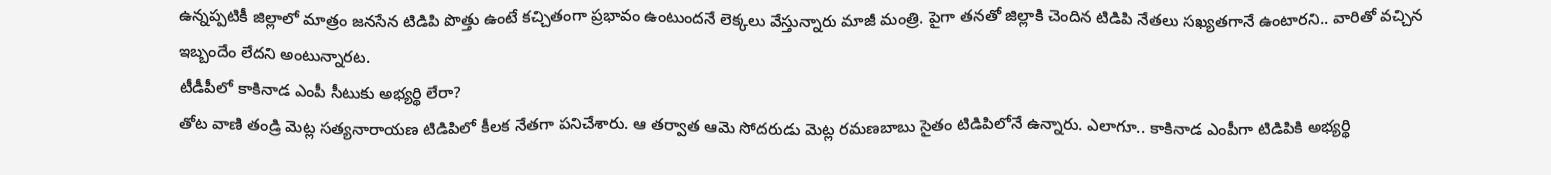ఉన్నప్పటికీ జిల్లాలో మాత్రం జనసేన టిడిపి పొత్తు ఉంటే కచ్చితంగా ప్రభావం ఉంటుందనే లెక్కలు వేస్తున్నారు మాజీ మంత్రి. పైగా తనతో జిల్లాకి చెందిన టిడిపి నేతలు సఖ్యతగానే ఉంటారని.. వారితో వచ్చిన ఇబ్బందేం లేదని అంటున్నారట.
టీడీపీలో కాకినాడ ఎంపీ సీటుకు అభ్యర్థి లేరా?
తోట వాణి తండ్రి మెట్ల సత్యనారాయణ టిడిపిలో కీలక నేతగా పనిచేశారు. ఆ తర్వాత ఆమె సోదరుడు మెట్ల రమణబాబు సైతం టిడిపిలోనే ఉన్నారు. ఎలాగూ.. కాకినాడ ఎంపీగా టిడిపికి అభ్యర్థి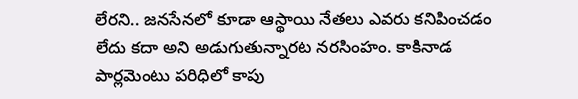లేరని.. జనసేనలో కూడా ఆస్థాయి నేతలు ఎవరు కనిపించడం లేదు కదా అని అడుగుతున్నారట నరసింహం. కాకినాడ పార్లమెంటు పరిధిలో కాపు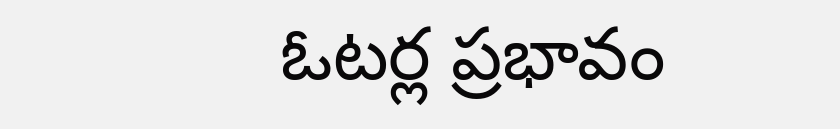ఓటర్ల ప్రభావం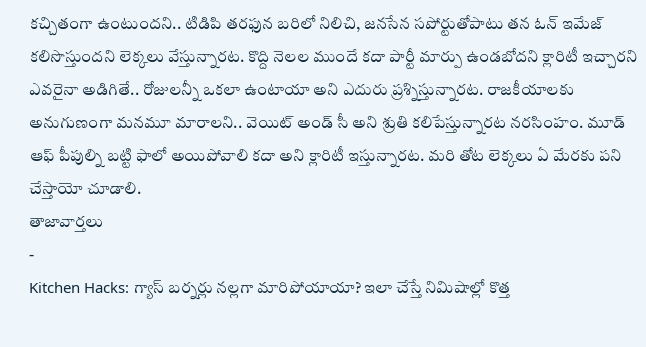కచ్చితంగా ఉంటుందని.. టిడిపి తరఫున బరిలో నిలిచి, జనసేన సపోర్టుతోపాటు తన ఓన్ ఇమేజ్ కలిసొస్తుందని లెక్కలు వేస్తున్నారట. కొద్ది నెలల ముందే కదా పార్టీ మార్పు ఉండబోదని క్లారిటీ ఇచ్చారని ఎవరైనా అడిగితే.. రోజులన్నీ ఒకలా ఉంటాయా అని ఎదురు ప్రశ్నిస్తున్నారట. రాజకీయాలకు అనుగుణంగా మనమూ మారాలని.. వెయిట్ అండ్ సీ అని శ్రుతి కలిపేస్తున్నారట నరసింహం. మూడ్ ఆఫ్ పీపుల్ని బట్టి ఫాలో అయిపోవాలి కదా అని క్లారిటీ ఇస్తున్నారట. మరి తోట లెక్కలు ఏ మేరకు పని చేస్తాయో చూడాలి.
తాజావార్తలు
-
Kitchen Hacks: గ్యాస్ బర్నర్లు నల్లగా మారిపోయాయా? ఇలా చేస్తే నిమిషాల్లో కొత్త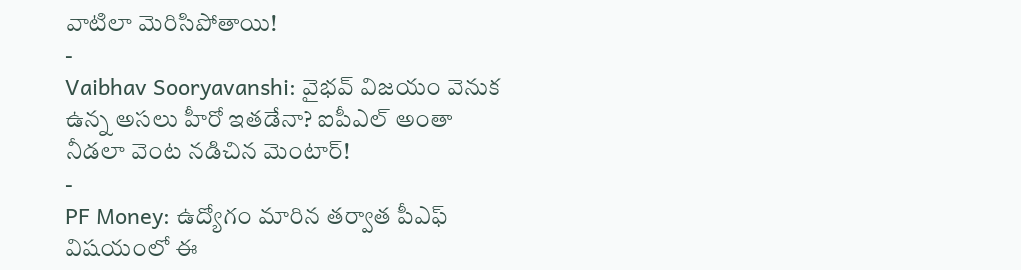వాటిలా మెరిసిపోతాయి!
-
Vaibhav Sooryavanshi: వైభవ్ విజయం వెనుక ఉన్న అసలు హీరో ఇతడేనా? ఐపీఎల్ అంతా నీడలా వెంట నడిచిన మెంటార్!
-
PF Money: ఉద్యోగం మారిన తర్వాత పీఎఫ్ విషయంలో ఈ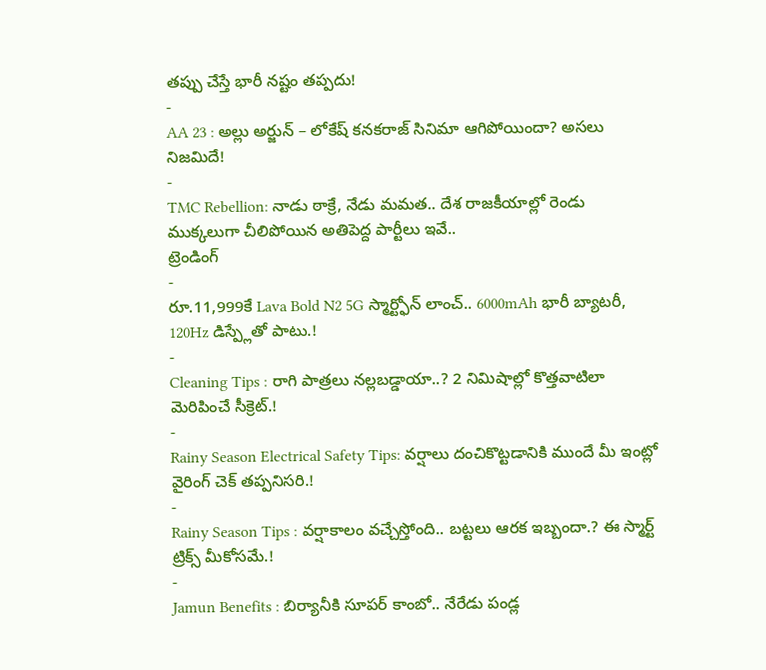తప్పు చేస్తే భారీ నష్టం తప్పదు!
-
AA 23 : అల్లు అర్జున్ – లోకేష్ కనకరాజ్ సినిమా ఆగిపోయిందా? అసలు నిజమిదే!
-
TMC Rebellion: నాడు ఠాక్రే, నేడు మమత.. దేశ రాజకీయాల్లో రెండు ముక్కలుగా చీలిపోయిన అతిపెద్ద పార్టీలు ఇవే..
ట్రెండింగ్
-
రూ.11,999కే Lava Bold N2 5G స్మార్ట్ఫోన్ లాంచ్.. 6000mAh భారీ బ్యాటరీ, 120Hz డిస్ప్లేతో పాటు.!
-
Cleaning Tips : రాగి పాత్రలు నల్లబడ్డాయా..? 2 నిమిషాల్లో కొత్తవాటిలా మెరిపించే సీక్రెట్.!
-
Rainy Season Electrical Safety Tips: వర్షాలు దంచికొట్టడానికి ముందే మీ ఇంట్లో వైరింగ్ చెక్ తప్పనిసరి.!
-
Rainy Season Tips : వర్షాకాలం వచ్చేస్తోంది.. బట్టలు ఆరక ఇబ్బందా.? ఈ స్మార్ట్ ట్రిక్స్ మీకోసమే.!
-
Jamun Benefits : బిర్యానీకి సూపర్ కాంబో.. నేరేడు పండ్ల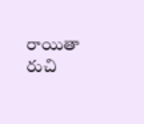రాయితా రుచి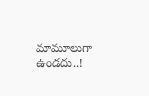మామూలుగా ఉండదు..!